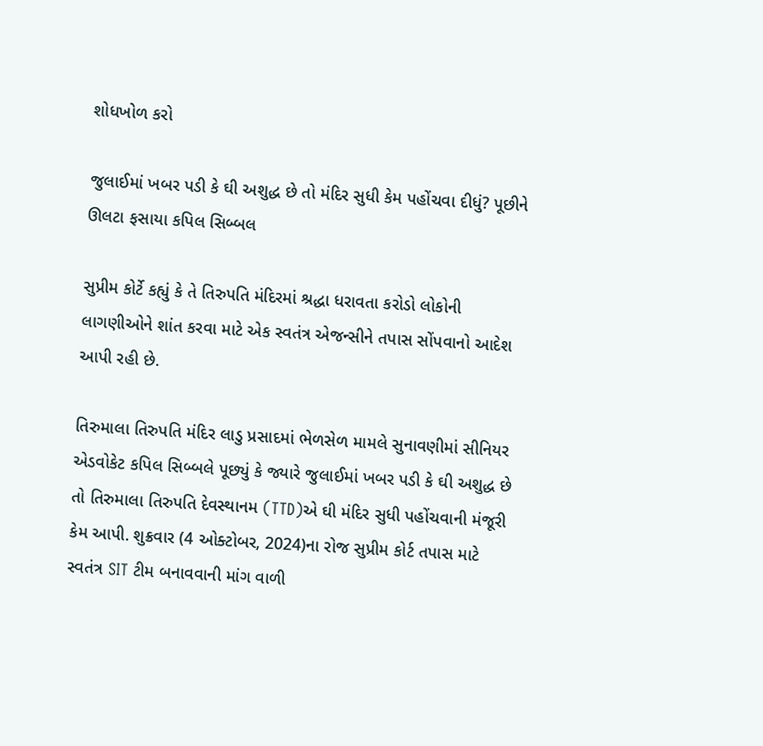શોધખોળ કરો

જુલાઈમાં ખબર પડી કે ઘી અશુદ્ધ છે તો મંદિર સુધી કેમ પહોંચવા દીધું? પૂછીને ઊલટા ફસાયા કપિલ સિબ્બલ

સુપ્રીમ કોર્ટે કહ્યું કે તે તિરુપતિ મંદિરમાં શ્રદ્ધા ધરાવતા કરોડો લોકોની લાગણીઓને શાંત કરવા માટે એક સ્વતંત્ર એજન્સીને તપાસ સોંપવાનો આદેશ આપી રહી છે.

તિરુમાલા તિરુપતિ મંદિર લાડુ પ્રસાદમાં ભેળસેળ મામલે સુનાવણીમાં સીનિયર એડવોકેટ કપિલ સિબ્બલે પૂછ્યું કે જ્યારે જુલાઈમાં ખબર પડી કે ઘી અશુદ્ધ છે તો તિરુમાલા તિરુપતિ દેવસ્થાનમ (TTD)એ ઘી મંદિર સુધી પહોંચવાની મંજૂરી કેમ આપી. શુક્રવાર (4 ઓક્ટોબર, 2024)ના રોજ સુપ્રીમ કોર્ટ તપાસ માટે સ્વતંત્ર SIT ટીમ બનાવવાની માંગ વાળી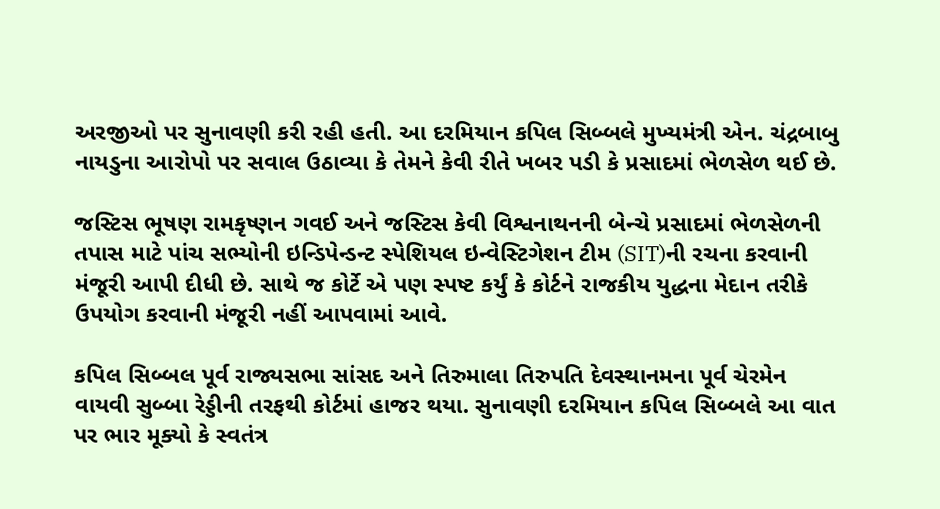અરજીઓ પર સુનાવણી કરી રહી હતી. આ દરમિયાન કપિલ સિબ્બલે મુખ્યમંત્રી એન. ચંદ્રબાબુ નાયડુના આરોપો પર સવાલ ઉઠાવ્યા કે તેમને કેવી રીતે ખબર પડી કે પ્રસાદમાં ભેળસેળ થઈ છે.

જસ્ટિસ ભૂષણ રામકૃષ્ણન ગવઈ અને જસ્ટિસ કેવી વિશ્વનાથનની બેન્ચે પ્રસાદમાં ભેળસેળની તપાસ માટે પાંચ સભ્યોની ઇન્ડિપેન્ડન્ટ સ્પેશિયલ ઇન્વેસ્ટિગેશન ટીમ (SIT)ની રચના કરવાની મંજૂરી આપી દીધી છે. સાથે જ કોર્ટે એ પણ સ્પષ્ટ કર્યું કે કોર્ટને રાજકીય યુદ્ધના મેદાન તરીકે ઉપયોગ કરવાની મંજૂરી નહીં આપવામાં આવે.

કપિલ સિબ્બલ પૂર્વ રાજ્યસભા સાંસદ અને તિરુમાલા તિરુપતિ દેવસ્થાનમના પૂર્વ ચેરમેન વાયવી સુબ્બા રેડ્ડીની તરફથી કોર્ટમાં હાજર થયા. સુનાવણી દરમિયાન કપિલ સિબ્બલે આ વાત પર ભાર મૂક્યો કે સ્વતંત્ર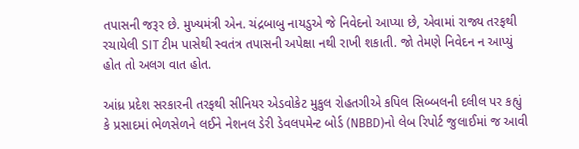તપાસની જરૂર છે. મુખ્યમંત્રી એન. ચંદ્રબાબુ નાયડુએ જે નિવેદનો આપ્યા છે, એવામાં રાજ્ય તરફથી રચાયેલી SIT ટીમ પાસેથી સ્વતંત્ર તપાસની અપેક્ષા નથી રાખી શકાતી. જો તેમણે નિવેદન ન આપ્યું હોત તો અલગ વાત હોત.

આંધ્ર પ્રદેશ સરકારની તરફથી સીનિયર એડવોકેટ મુકુલ રોહતગીએ કપિલ સિબ્બલની દલીલ પર કહ્યું કે પ્રસાદમાં ભેળસેળને લઈને નેશનલ ડેરી ડેવલપમેન્ટ બોર્ડ (NBBD)નો લેબ રિપોર્ટ જુલાઈમાં જ આવી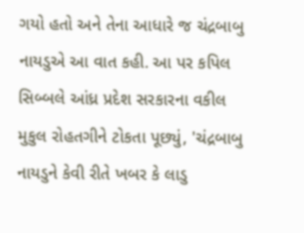ગયો હતો અને તેના આધારે જ ચંદ્રબાબુ નાયડુએ આ વાત કહી. આ પર કપિલ સિબ્બલે આંધ્ર પ્રદેશ સરકારના વકીલ મુકુલ રોહતગીને ટોકતા પૂછ્યું, 'ચંદ્રબાબુ નાયડુને કેવી રીતે ખબર કે લાડુ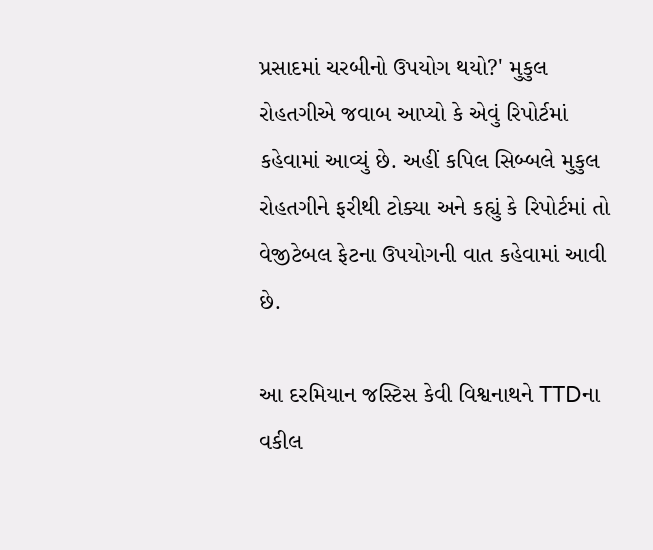પ્રસાદમાં ચરબીનો ઉપયોગ થયો?' મુકુલ રોહતગીએ જવાબ આપ્યો કે એવું રિપોર્ટમાં કહેવામાં આવ્યું છે. અહીં કપિલ સિબ્બલે મુકુલ રોહતગીને ફરીથી ટોક્યા અને કહ્યું કે રિપોર્ટમાં તો વેજીટેબલ ફેટના ઉપયોગની વાત કહેવામાં આવી છે.

આ દરમિયાન જસ્ટિસ કેવી વિશ્વનાથને TTDના વકીલ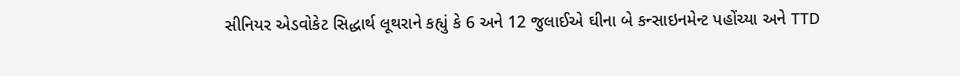સીનિયર એડવોકેટ સિદ્ધાર્થ લૂથરાને કહ્યું કે 6 અને 12 જુલાઈએ ઘીના બે કન્સાઇનમેન્ટ પહોંચ્યા અને TTD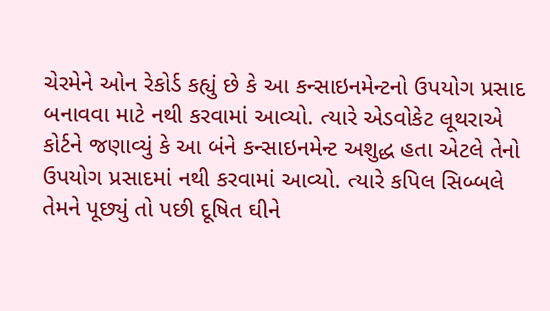ચેરમેને ઓન રેકોર્ડ કહ્યું છે કે આ કન્સાઇનમેન્ટનો ઉપયોગ પ્રસાદ બનાવવા માટે નથી કરવામાં આવ્યો. ત્યારે એડવોકેટ લૂથરાએ કોર્ટને જણાવ્યું કે આ બંને કન્સાઇનમેન્ટ અશુદ્ધ હતા એટલે તેનો ઉપયોગ પ્રસાદમાં નથી કરવામાં આવ્યો. ત્યારે કપિલ સિબ્બલે તેમને પૂછ્યું તો પછી દૂષિત ઘીને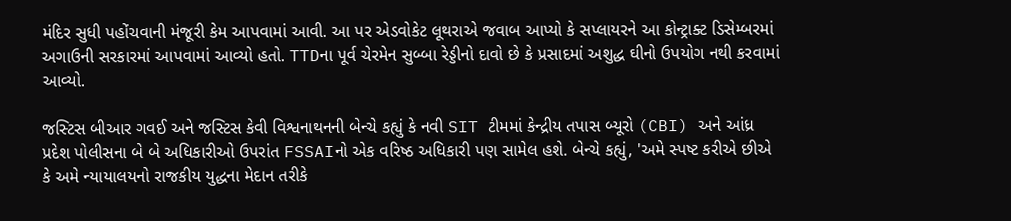મંદિર સુધી પહોંચવાની મંજૂરી કેમ આપવામાં આવી. આ પર એડવોકેટ લૂથરાએ જવાબ આપ્યો કે સપ્લાયરને આ કોન્ટ્રાક્ટ ડિસેમ્બરમાં અગાઉની સરકારમાં આપવામાં આવ્યો હતો. TTDના પૂર્વ ચેરમેન સુબ્બા રેડ્ડીનો દાવો છે કે પ્રસાદમાં અશુદ્ધ ઘીનો ઉપયોગ નથી કરવામાં આવ્યો.

જસ્ટિસ બીઆર ગવઈ અને જસ્ટિસ કેવી વિશ્વનાથનની બેન્ચે કહ્યું કે નવી SIT ટીમમાં કેન્દ્રીય તપાસ બ્યૂરો (CBI) અને આંધ્ર પ્રદેશ પોલીસના બે બે અધિકારીઓ ઉપરાંત FSSAIનો એક વરિષ્ઠ અધિકારી પણ સામેલ હશે. બેન્ચે કહ્યું, 'અમે સ્પષ્ટ કરીએ છીએ કે અમે ન્યાયાલયનો રાજકીય યુદ્ધના મેદાન તરીકે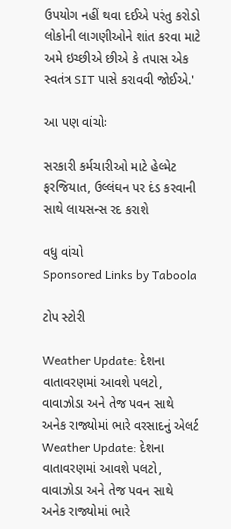ઉપયોગ નહીં થવા દઈએ પરંતુ કરોડો લોકોની લાગણીઓને શાંત કરવા માટે અમે ઇચ્છીએ છીએ કે તપાસ એક સ્વતંત્ર SIT પાસે કરાવવી જોઈએ.'

આ પણ વાંચોઃ

સરકારી કર્મચારીઓ માટે હેલ્મેટ ફરજિયાત, ઉલ્લંઘન પર દંડ કરવાની સાથે લાયસન્સ રદ કરાશે

વધુ વાંચો
Sponsored Links by Taboola

ટોપ સ્ટોરી

Weather Update: દેશના વાતાવરણમાં આવશે પલટો, વાવાઝોડા અને તેજ પવન સાથે અનેક રાજ્યોમાં ભારે વરસાદનું એલર્ટ
Weather Update: દેશના વાતાવરણમાં આવશે પલટો, વાવાઝોડા અને તેજ પવન સાથે અનેક રાજ્યોમાં ભારે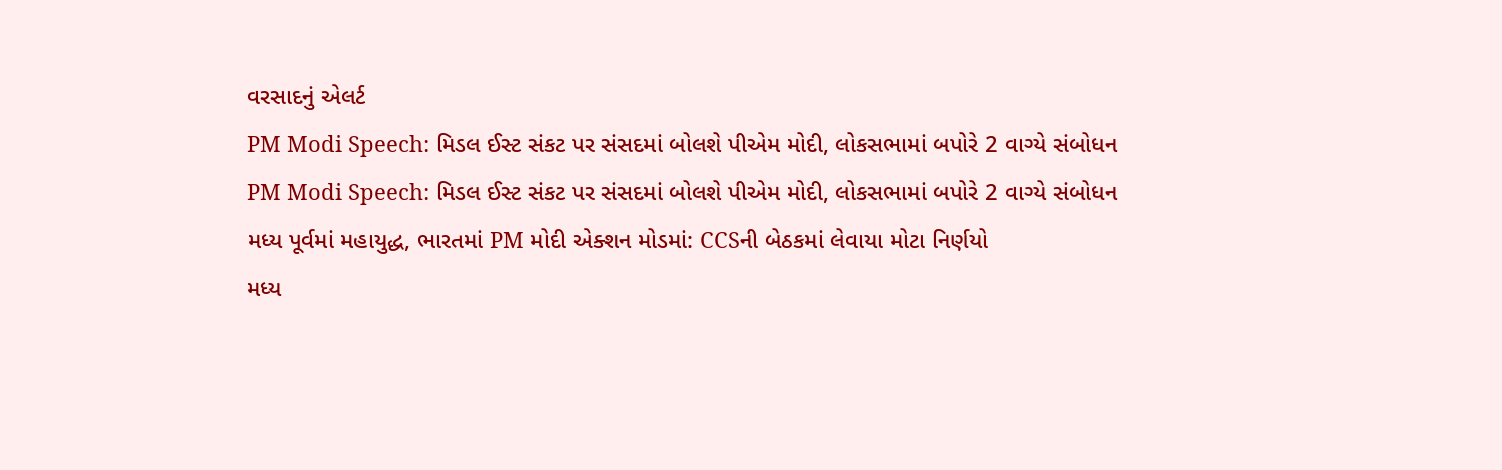વરસાદનું એલર્ટ
PM Modi Speech: મિડલ ઈસ્ટ સંકટ પર સંસદમાં બોલશે પીએમ મોદી, લોકસભામાં બપોરે 2 વાગ્યે સંબોધન
PM Modi Speech: મિડલ ઈસ્ટ સંકટ પર સંસદમાં બોલશે પીએમ મોદી, લોકસભામાં બપોરે 2 વાગ્યે સંબોધન
મધ્ય પૂર્વમાં મહાયુદ્ધ, ભારતમાં PM મોદી એક્શન મોડમાં: CCSની બેઠકમાં લેવાયા મોટા નિર્ણયો
મધ્ય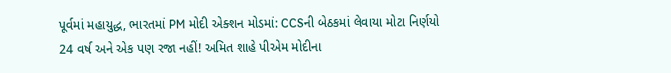પૂર્વમાં મહાયુદ્ધ, ભારતમાં PM મોદી એક્શન મોડમાં: CCSની બેઠકમાં લેવાયા મોટા નિર્ણયો
24 વર્ષ અને એક પણ રજા નહીં! અમિત શાહે પીએમ મોદીના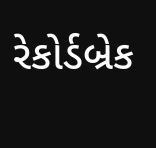રેકોર્ડબ્રેક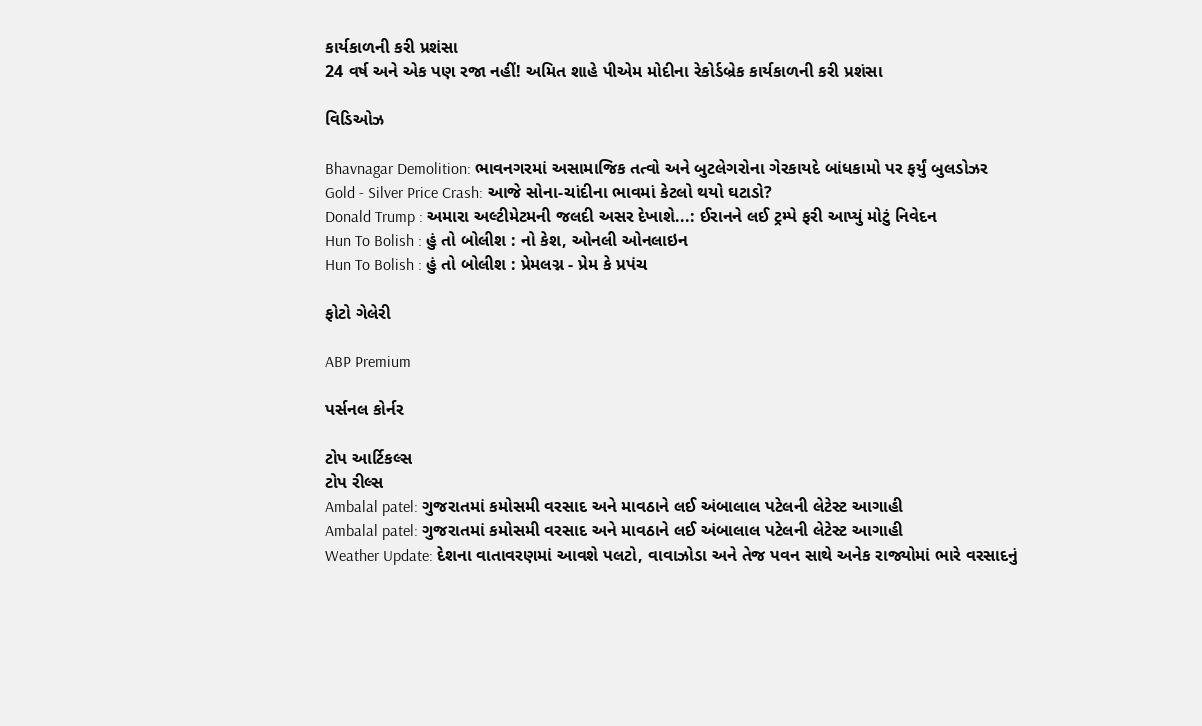કાર્યકાળની કરી પ્રશંસા
24 વર્ષ અને એક પણ રજા નહીં! અમિત શાહે પીએમ મોદીના રેકોર્ડબ્રેક કાર્યકાળની કરી પ્રશંસા

વિડિઓઝ

Bhavnagar Demolition: ભાવનગરમાં અસામાજિક તત્વો અને બુટલેગરોના ગેરકાયદે બાંધકામો પર ફર્યું બુલડોઝર
Gold - Silver Price Crash: આજે સોના-ચાંદીના ભાવમાં કેટલો થયો ઘટાડો?
Donald Trump : અમારા અલ્ટીમેટમની જલદી અસર દેખાશે...: ઈરાનને લઈ ટ્રમ્પે ફરી આપ્યું મોટું નિવેદન
Hun To Bolish : હું તો બોલીશ : નો કેશ, ઓનલી ઓનલાઇન
Hun To Bolish : હું તો બોલીશ : પ્રેમલગ્ન - પ્રેમ કે પ્રપંચ

ફોટો ગેલેરી

ABP Premium

પર્સનલ કોર્નર

ટોપ આર્ટિકલ્સ
ટોપ રીલ્સ
Ambalal patel: ગુજરાતમાં કમોસમી વરસાદ અને માવઠાને લઈ અંબાલાલ પટેલની લેટેસ્ટ આગાહી
Ambalal patel: ગુજરાતમાં કમોસમી વરસાદ અને માવઠાને લઈ અંબાલાલ પટેલની લેટેસ્ટ આગાહી
Weather Update: દેશના વાતાવરણમાં આવશે પલટો, વાવાઝોડા અને તેજ પવન સાથે અનેક રાજ્યોમાં ભારે વરસાદનું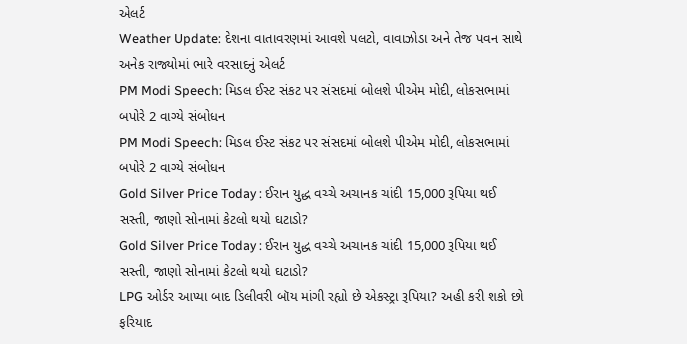એલર્ટ
Weather Update: દેશના વાતાવરણમાં આવશે પલટો, વાવાઝોડા અને તેજ પવન સાથે અનેક રાજ્યોમાં ભારે વરસાદનું એલર્ટ
PM Modi Speech: મિડલ ઈસ્ટ સંકટ પર સંસદમાં બોલશે પીએમ મોદી, લોકસભામાં બપોરે 2 વાગ્યે સંબોધન
PM Modi Speech: મિડલ ઈસ્ટ સંકટ પર સંસદમાં બોલશે પીએમ મોદી, લોકસભામાં બપોરે 2 વાગ્યે સંબોધન
Gold Silver Price Today : ઈરાન યુદ્ધ વચ્ચે અચાનક ચાંદી 15,000 રૂપિયા થઈ સસ્તી, જાણો સોનામાં કેટલો થયો ઘટાડો?
Gold Silver Price Today : ઈરાન યુદ્ધ વચ્ચે અચાનક ચાંદી 15,000 રૂપિયા થઈ સસ્તી, જાણો સોનામાં કેટલો થયો ઘટાડો?
LPG ઓર્ડર આપ્યા બાદ ડિલીવરી બૉય માંગી રહ્યો છે એકસ્ટ્રા રૂપિયા? અહી કરી શકો છો ફરિયાદ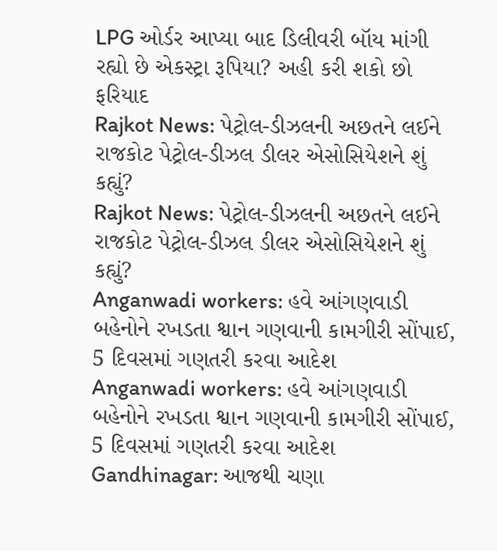LPG ઓર્ડર આપ્યા બાદ ડિલીવરી બૉય માંગી રહ્યો છે એકસ્ટ્રા રૂપિયા? અહી કરી શકો છો ફરિયાદ
Rajkot News: પેટ્રોલ-ડીઝલની અછતને લઈને રાજકોટ પેટ્રોલ-ડીઝલ ડીલર એસોસિયેશને શું કહ્યું?
Rajkot News: પેટ્રોલ-ડીઝલની અછતને લઈને રાજકોટ પેટ્રોલ-ડીઝલ ડીલર એસોસિયેશને શું કહ્યું?
Anganwadi workers: હવે આંગણવાડી બહેનોને રખડતા શ્વાન ગણવાની કામગીરી સોંપાઈ, 5 દિવસમાં ગણતરી કરવા આદેશ
Anganwadi workers: હવે આંગણવાડી બહેનોને રખડતા શ્વાન ગણવાની કામગીરી સોંપાઈ, 5 દિવસમાં ગણતરી કરવા આદેશ
Gandhinagar: આજથી ચણા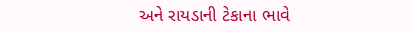અને રાયડાની ટેકાના ભાવે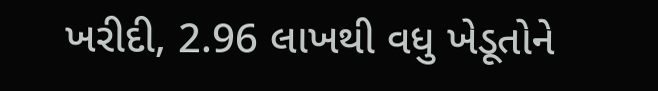ખરીદી, 2.96 લાખથી વધુ ખેડૂતોને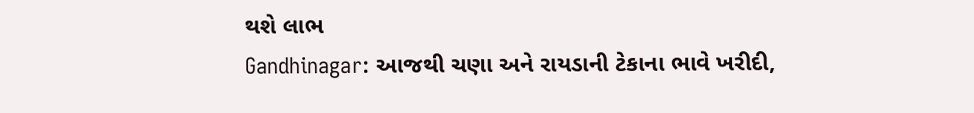થશે લાભ
Gandhinagar: આજથી ચણા અને રાયડાની ટેકાના ભાવે ખરીદી,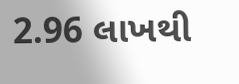2.96 લાખથી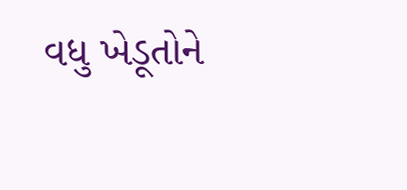વધુ ખેડૂતોને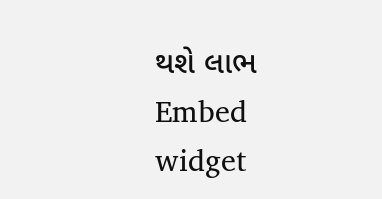થશે લાભ
Embed widget